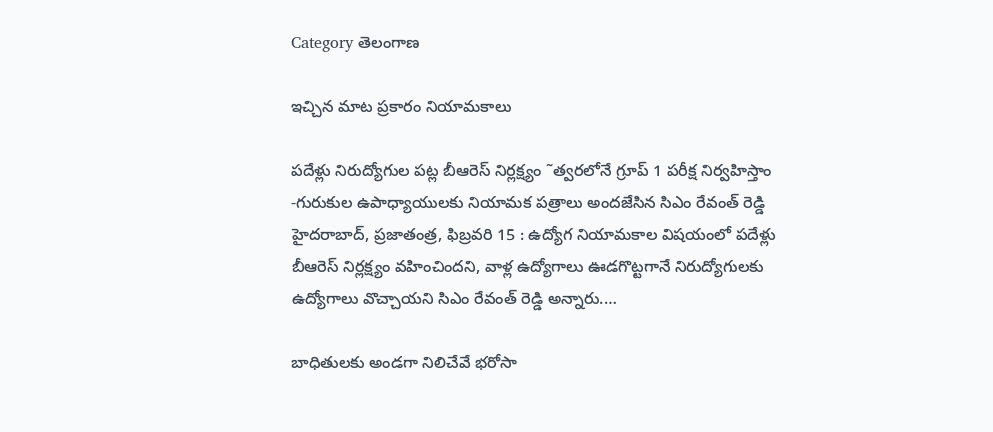Category తెలంగాణ

ఇచ్చిన మాట ప్రకారం నియామకాలు

పదేళ్లు నిరుద్యోగుల పట్ల బీఆరెస్‌ నిర్లక్ష్యం ˜త్వరలోనే గ్రూప్‌ 1 పరీక్ష నిర్వహిస్తాం -గురుకుల ఉపాధ్యాయులకు నియామక పత్రాలు అందజేసిన సిఎం రేవంత్‌ రెడ్డి హైదరాబాద్‌, ప్రజాతంత్ర, ఫిబ్రవరి 15 : ఉద్యోగ నియామకాల విషయంలో పదేళ్లు బీఆరెస్‌ నిర్లక్ష్యం వహించిందని, వాళ్ల ఉద్యోగాలు ఊడగొట్టగానే నిరుద్యోగులకు ఉద్యోగాలు వొచ్చాయని సిఎం రేవంత్‌ రెడ్డి అన్నారు.…

బాధితులకు అండగా నిలిచేవే భరోసా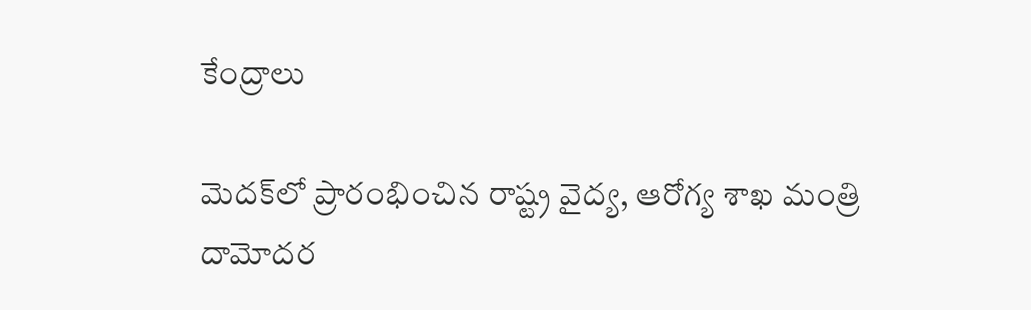కేంద్రాలు

మెదక్‌లో ప్రారంభించిన రాష్ట్ర వైద్య, ఆరోగ్య శాఖ మంత్రి దామోదర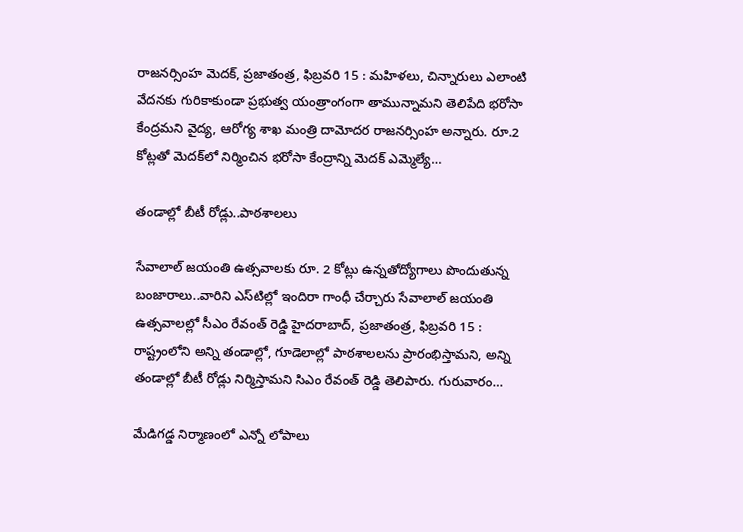రాజనర్సింహ మెదక్‌, ప్రజాతంత్ర, ఫిబ్రవరి 15 : మహిళలు, చిన్నారులు ఎలాంటి వేదనకు గురికాకుండా ప్రభుత్వ యంత్రాంగంగా తామున్నామని తెలిపేది భరోసా కేంద్రమని వైద్య, ఆరోగ్య శాఖ మంత్రి దామోదర రాజనర్సింహ అన్నారు. రూ.2 కోట్లతో మెదక్‌లో నిర్మించిన భరోసా కేంద్రాన్ని మెదక్‌ ఎమ్మెల్యే…

తండాల్లో బీటీ రోడ్లు..పాఠశాలలు

సేవాలాల్‌ జయంతి ఉత్సవాలకు రూ. 2 కోట్లు ఉన్నతోద్యోగాలు పొందుతున్న బంజారాలు..వారిని ఎస్‌టిల్లో ఇందిరా గాంధీ చేర్చారు సేవాలాల్‌ జయంతి ఉత్సవాలల్లో సీఎం రేవంత్‌ రెడ్డి హైదరాబాద్‌, ప్రజాతంత్ర, ఫిబ్రవరి 15 : రాష్ట్రంలోని అన్ని తండాల్లో, గూడెలాల్లో పాఠశాలలను ప్రారంభిస్తామని, అన్ని తండాల్లో బీటీ రోడ్లు నిర్మిస్తామని సిఎం రేవంత్‌ రెడ్డి తెలిపారు. గురువారం…

మేడిగడ్డ నిర్మాణంలో ఎన్నో లోపాలు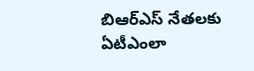బిఆర్‌ఎస్‌ నేతలకు ఏటీఎంలా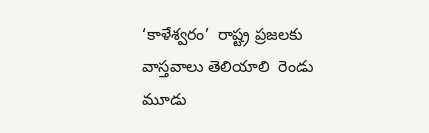‘కాళేశ్వరం’  రాష్ట్ర ప్రజలకు వాస్తవాలు తెలియాలి  రెండు మూడు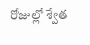రోజుల్లో శ్వేత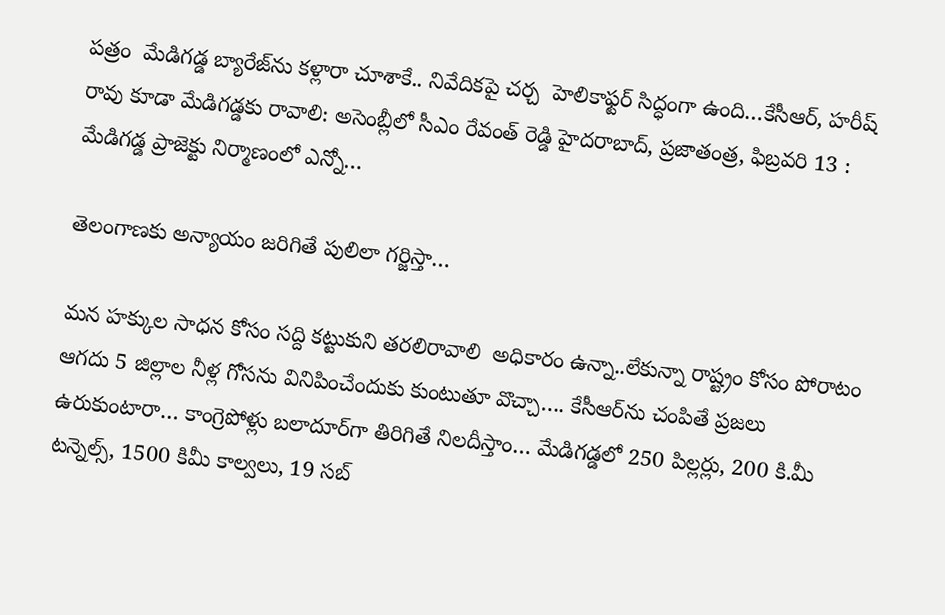పత్రం  మేడిగడ్డ బ్యారేజ్‌ను కళ్లారా చూశాకే.. నివేదికపై చర్చ  హెలికాఫ్టర్‌ సిద్ధంగా ఉంది…కేసీఆర్‌, హరీష్‌ రావు కూడా మేడిగడ్డకు రావాలి: అసెంబ్లీలో సీఎం రేవంత్‌ రెడ్డి హైదరాబాద్‌, ప్రజాతంత్ర, ఫిబ్రవరి 13 : మేడిగడ్డ ప్రాజెక్టు నిర్మాణంలో ఎన్నో…

తెలంగాణకు అన్యాయం జరిగితే పులిలా గర్జిస్తా…

మన హక్కుల సాధన కోసం సద్ది కట్టుకుని తరలిరావాలి  అధికారం ఉన్నా..లేకున్నా రాష్ట్రం కోసం పోరాటం ఆగదు 5 జిల్లాల నీళ్ల గోసను వినిపించేందుకు కుంటుతూ వొచ్చా…. కేసీఆర్‌ను చంపితే ప్రజలు ఉరుకుంటారా… కాంగ్రెపోళ్లు బలాదూర్‌గా తిరిగితే నిలదీస్తాం… మేడిగడ్డలో 250 పిల్లర్లు, 200 కి.మీ టన్నెల్స్‌, 1500 కిమీ కాల్వలు, 19 సబ్‌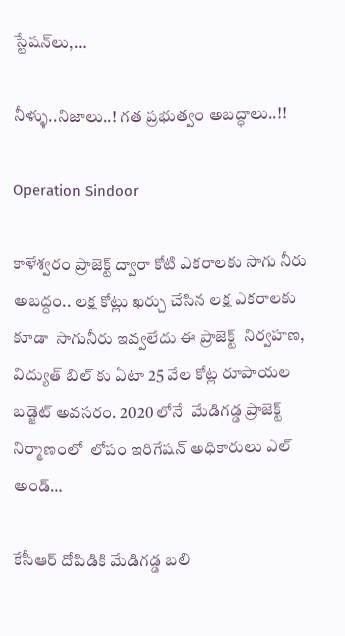స్టేషన్‌లు,…

నీళ్ళు..నిజాలు..! గత ప్రభుత్వం అబద్ధాలు..!!

Operation Sindoor

కాళేశ్వరం ప్రాజెక్ట్ ద్వారా కోటి ఎకరాలకు సాగు నీరు  అబద్దం.. లక్ష కోట్లు ఖర్చు చేసిన లక్ష ఎకరాలకు కూడా  సాగునీరు ఇవ్వలేదు ఈ ప్రాజెక్ట్  నిర్వహణ,  విద్యుత్ బిల్ కు ఏటా 25 వేల కోట్ల రూపాయల బడ్జెట్ అవసరం. 2020 లోనే  మేడిగడ్డ ప్రాజెక్ట్ నిర్మాణంలో  లోపం ఇరిగేషన్ అధికారులు ఎల్ అండ్…

కేసీఆర్‌ దోపిడికి మేడిగడ్డ బలి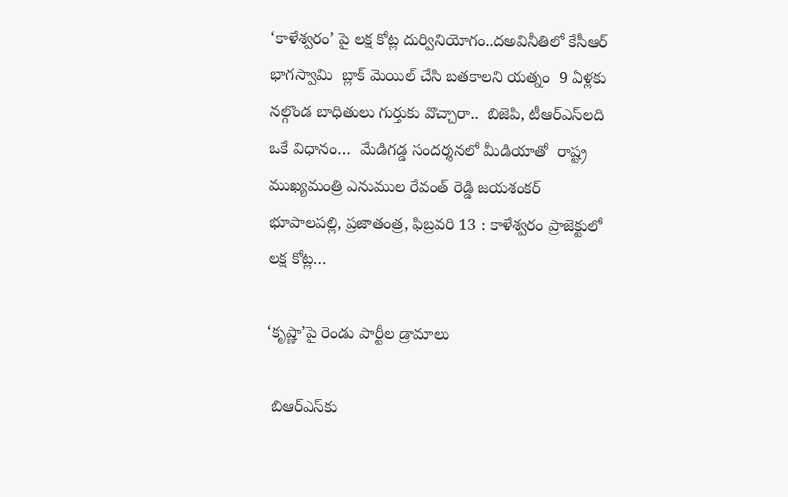‘కాళేశ్వరం’ పై లక్ష కోట్ల దుర్వినియోగం..దఅవినీతిలో కేసీఆర్‌ భాగస్వామి  బ్లాక్‌ మెయిల్‌ చేసి బతకాలని యత్నం  9 ఏళ్లకు నల్గొండ బాధితులు గుర్తుకు వొచ్చారా..  బిజెపి, టీఆర్‌ఎస్‌లది ఒకే విధానం…  మేడిగడ్డ సందర్శనలో మీడియాతో  రాష్ట్ర ముఖ్యమంత్రి ఎనుముల రేవంత్‌ రెడ్డి జయశంకర్‌ భూపాలపల్లి, ప్రజాతంత్ర, ఫిబ్రవరి 13 : కాళేశ్వరం ప్రాజెక్టులో లక్ష కోట్ల…

‘కృష్ణా’పై రెండు పార్టీల డ్రామాలు

 బిఆర్‌ఎస్‌కు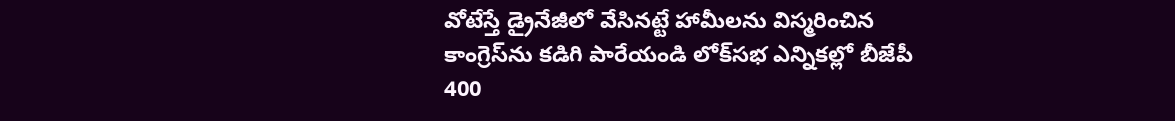వోటేస్తే డ్రైనేజీలో వేసినట్టే హామీలను విస్మరించిన కాంగ్రెస్‌ను కడిగి పారేయండి లోక్‌సభ ఎన్నికల్లో బీజేపీ 400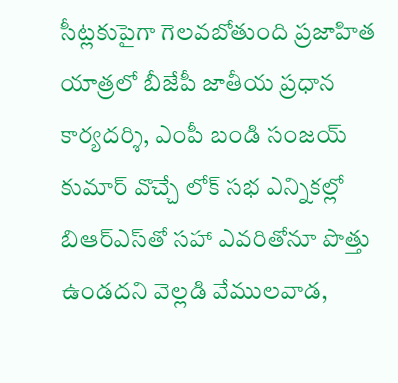సీట్లకుపైగా గెలవబోతుంది ప్రజాహిత యాత్రలో బీజేపీ జాతీయ ప్రధాన కార్యదర్శి, ఎంపీ బండి సంజయ్‌ కుమార్‌ వొచ్చే లోక్‌ సభ ఎన్నికల్లో బిఆర్‌ఎస్‌తో సహా ఎవరితోనూ పొత్తు ఉండదని వెల్లడి వేములవాడ,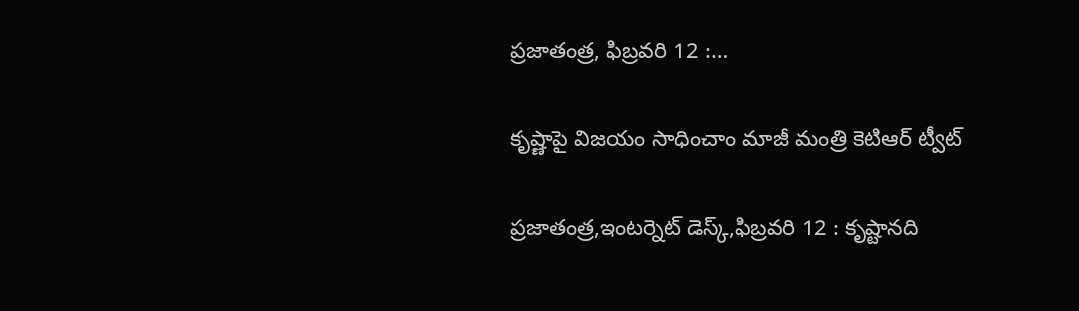ప్రజాతంత్ర, ఫిబ్రవరి 12 :…

కృష్ణాపై విజయం సాధించాం మాజీ మంత్రి కెటిఆర్‌ ట్వీట్‌

ప్రజాతంత్ర,ఇంటర్నెట్‌ డెస్క్‌,ఫిబ్రవరి 12 : కృష్టానది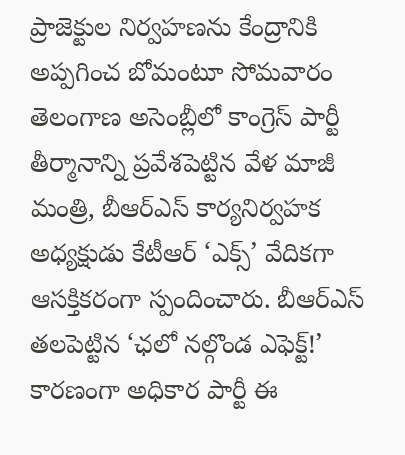ప్రాజెక్టుల నిర్వహణను కేంద్రానికి అప్పగించ బోమంటూ సోమవారం తెలంగాణ అసెంబ్లీలో కాంగ్రెస్‌ పార్టీ తీర్మానాన్ని ప్రవేశపెట్టిన వేళ మాజీ మంత్రి, బీఆర్‌ఎస్‌ కార్యనిర్వహక అధ్యక్షుడు కేటీఆర్‌ ‘ఎక్స్‌’ వేదికగా ఆసక్తికరంగా స్పందించారు. బీఆర్‌ఎస్‌ తలపెట్టిన ‘ఛలో నల్గొండ ఎఫెక్ట్‌!’ కారణంగా అధికార పార్టీ ఈ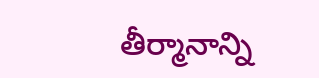తీర్మానాన్ని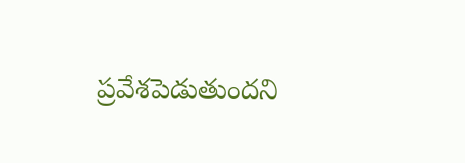ప్రవేశపెడుతుందని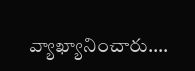వ్యాఖ్యానించారు.…